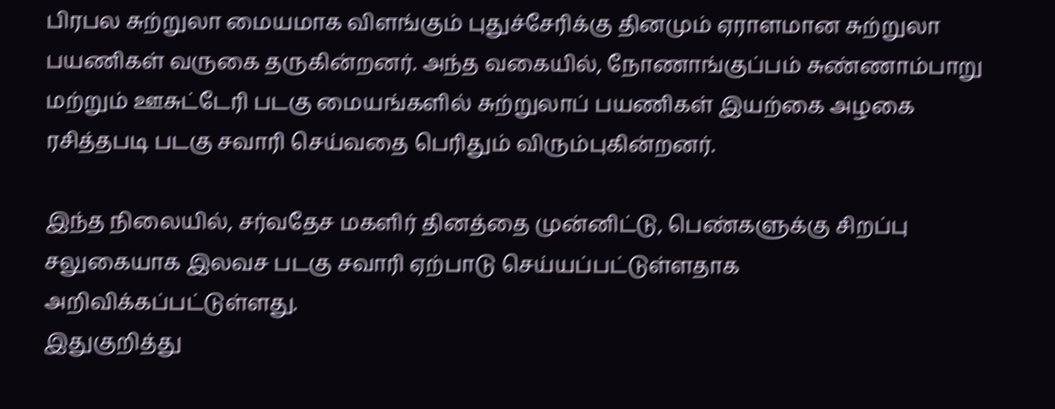பிரபல சுற்றுலா மையமாக விளங்கும் புதுச்சேரிக்கு தினமும் ஏராளமான சுற்றுலா பயணிகள் வருகை தருகின்றனர். அந்த வகையில், நோணாங்குப்பம் சுண்ணாம்பாறு மற்றும் ஊசுட்டேரி படகு மையங்களில் சுற்றுலாப் பயணிகள் இயற்கை அழகை ரசித்தபடி படகு சவாரி செய்வதை பெரிதும் விரும்புகின்றனர்.

இந்த நிலையில், சர்வதேச மகளிர் தினத்தை முன்னிட்டு, பெண்களுக்கு சிறப்பு சலுகையாக இலவச படகு சவாரி ஏற்பாடு செய்யப்பட்டுள்ளதாக அறிவிக்கப்பட்டுள்ளது.
இதுகுறித்து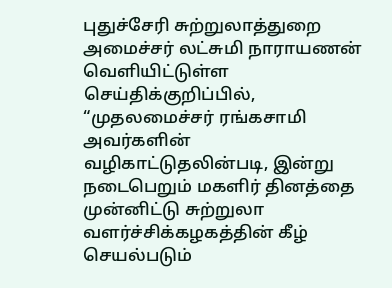புதுச்சேரி சுற்றுலாத்துறை அமைச்சர் லட்சுமி நாராயணன் வெளியிட்டுள்ள செய்திக்குறிப்பில், “முதலமைச்சர் ரங்கசாமி அவர்களின் வழிகாட்டுதலின்படி, இன்று நடைபெறும் மகளிர் தினத்தை முன்னிட்டு சுற்றுலா வளர்ச்சிக்கழகத்தின் கீழ் செயல்படும்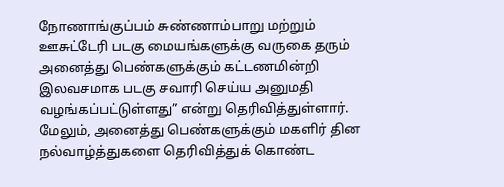நோணாங்குப்பம் சுண்ணாம்பாறு மற்றும் ஊசுட்டேரி படகு மையங்களுக்கு வருகை தரும் அனைத்து பெண்களுக்கும் கட்டணமின்றி இலவசமாக படகு சவாரி செய்ய அனுமதி வழங்கப்பட்டுள்ளது” என்று தெரிவித்துள்ளார்.
மேலும், அனைத்து பெண்களுக்கும் மகளிர் தின நல்வாழ்த்துகளை தெரிவித்துக் கொண்ட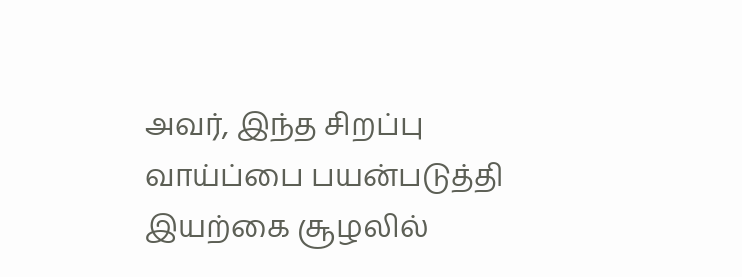அவர், இந்த சிறப்பு வாய்ப்பை பயன்படுத்தி இயற்கை சூழலில்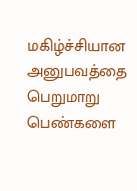மகிழ்ச்சியான அனுபவத்தை பெறுமாறு பெண்களை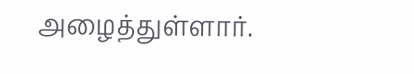அழைத்துள்ளார்.